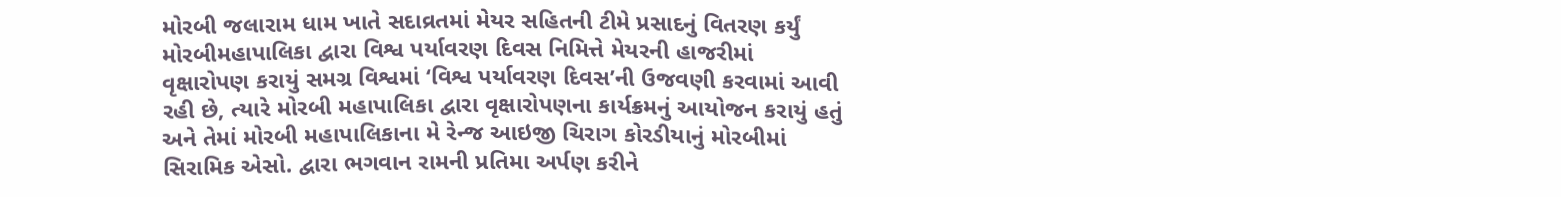મોરબી જલારામ ધામ ખાતે સદાવ્રતમાં મેયર સહિતની ટીમે પ્રસાદનું વિતરણ કર્યું મોરબીમહાપાલિકા દ્વારા વિશ્વ પર્યાવરણ દિવસ નિમિત્તે મેયરની હાજરીમાં વૃક્ષારોપણ કરાયું સમગ્ર વિશ્વમાં ‘વિશ્વ પર્યાવરણ દિવસ’ની ઉજવણી કરવામાં આવી રહી છે, ત્યારે મોરબી મહાપાલિકા દ્વારા વૃક્ષારોપણના કાર્યક્રમનું આયોજન કરાયું હતું અને તેમાં મોરબી મહાપાલિકાના મે રેન્જ આઇજી ચિરાગ કોરડીયાનું મોરબીમાં સિરામિક એસો. દ્વારા ભગવાન રામની પ્રતિમા અર્પણ કરીને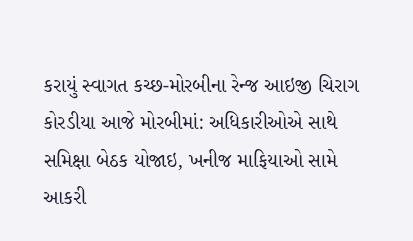કરાયું સ્વાગત કચ્છ-મોરબીના રેન્જ આઇજી ચિરાગ કોરડીયા આજે મોરબીમાં: અધિકારીઓએ સાથે સમિક્ષા બેઠક યોજાઇ, ખનીજ માફિયાઓ સામે આકરી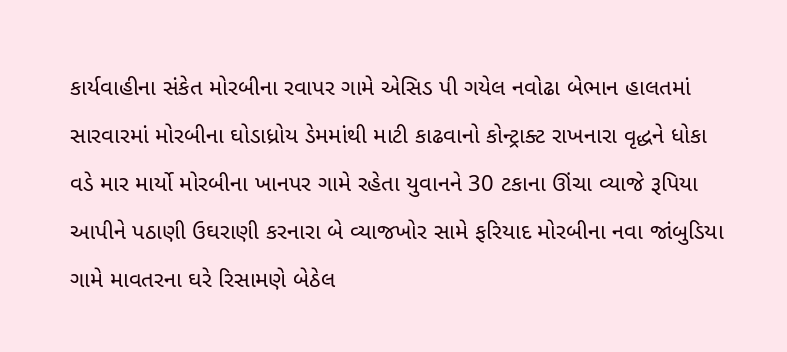કાર્યવાહીના સંકેત મોરબીના રવાપર ગામે એસિડ પી ગયેલ નવોઢા બેભાન હાલતમાં સારવારમાં મોરબીના ઘોડાધ્રોય ડેમમાંથી માટી કાઢવાનો કોન્ટ્રાક્ટ રાખનારા વૃદ્ધને ધોકા વડે માર માર્યો મોરબીના ખાનપર ગામે રહેતા યુવાનને 30 ટકાના ઊંચા વ્યાજે રૂપિયા આપીને પઠાણી ઉઘરાણી કરનારા બે વ્યાજખોર સામે ફરિયાદ મોરબીના નવા જાંબુડિયા ગામે માવતરના ઘરે રિસામણે બેઠેલ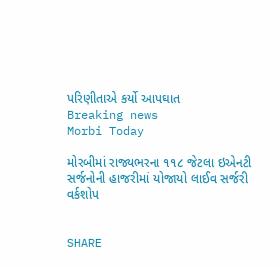પરિણીતાએ કર્યો આપઘાત
Breaking news
Morbi Today

મોરબીમાં રાજ્યભરના ૧૧૮ જેટલા ઇએનટી સર્જનોની હાજરીમાં યોજાયો લાઈવ સર્જરી વર્કશોપ


SHARE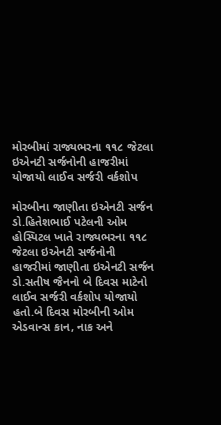મોરબીમાં રાજ્યભરના ૧૧૮ જેટલા ઇએનટી સર્જનોની હાજરીમાં યોજાયો લાઈવ સર્જરી વર્કશોપ

મોરબીના જાણીતા ઇએનટી સર્જન ડો.હિતેશભાઈ પટેલની ઓમ હોસ્પિટલ ખાતે રાજ્યભરના ૧૧૮ જેટલા ઇએનટી સર્જનોની હાજરીમાં જાણીતા ઇએનટી સર્જન ડો.સતીષ જૈનનો બે દિવસ માટેનો લાઈવ સર્જરી વર્કશોપ યોજાયો હતો.બે દિવસ મોરબીની ઓમ એડવાન્સ કાન, નાક અને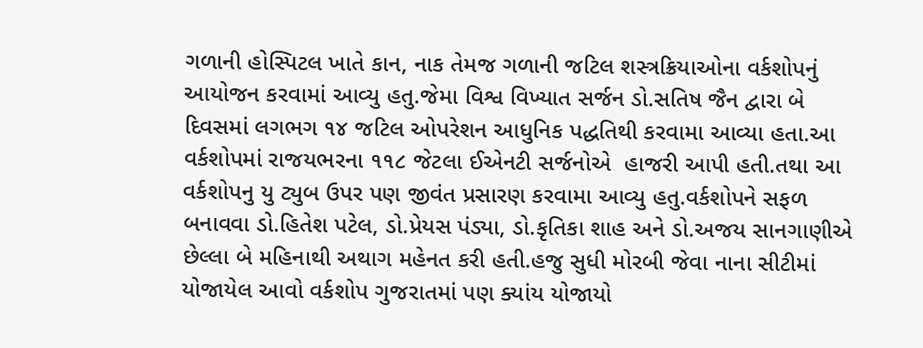ગળાની હોસ્પિટલ ખાતે કાન, નાક તેમજ ગળાની જટિલ શસ્ત્રક્રિયાઓના વર્કશોપનું આયોજન કરવામાં આવ્યુ હતુ.જેમા વિશ્વ વિખ્યાત સર્જન ડો.સતિષ જૈન દ્વારા બે દિવસમાં લગભગ ૧૪ જટિલ ઓપરેશન આધુનિક પદ્ધતિથી કરવામા આવ્યા હતા.આ વર્કશોપમાં રાજયભરના ૧૧૮ જેટલા ઈએનટી સર્જનોએ  હાજરી આપી હતી.તથા આ વર્કશોપનુ યુ ટ્યુબ ઉપર પણ જીવંત પ્રસારણ કરવામા આવ્યુ હતુ.વર્કશોપને સફળ બનાવવા ડો.હિતેશ પટેલ, ડો.પ્રેયસ પંડ્યા, ડો.કૃતિકા શાહ અને ડો.અજય સાનગાણીએ છેલ્લા બે મહિનાથી અથાગ મહેનત કરી હતી.હજુ સુધી મોરબી જેવા નાના સીટીમાં યોજાયેલ આવો વર્કશોપ ગુજરાતમાં પણ ક્યાંય યોજાયો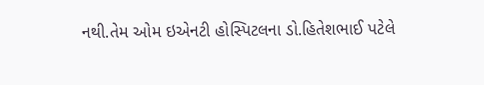નથી.તેમ ઓમ ઇએનટી હોસ્પિટલના ડો.હિતેશભાઈ પટેલે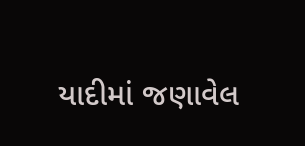યાદીમાં જણાવેલ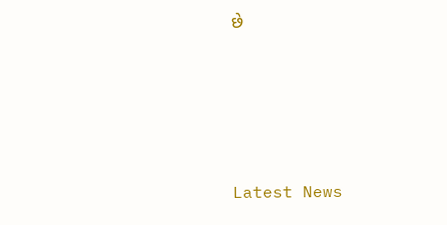છે






Latest News